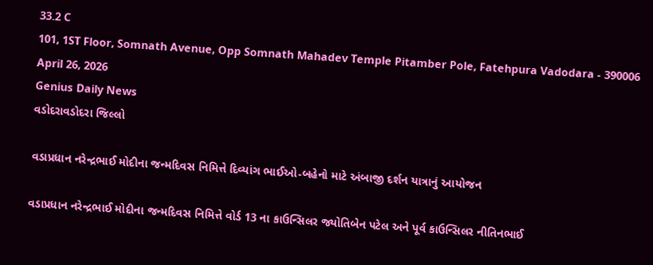33.2 C
101, 1ST Floor, Somnath Avenue, Opp Somnath Mahadev Temple Pitamber Pole, Fatehpura Vadodara - 390006
April 26, 2026
Genius Daily News
વડોદરાવડોદરા જિલ્લો

વડાપ્રધાન નરેન્દ્રભાઈ મોદીના જન્મદિવસ નિમિત્તે દિવ્યાંગ ભાઈઓ-બહેનો માટે અંબાજી દર્શન યાત્રાનું આયોજન

વડાપ્રધાન નરેન્દ્રભાઈ મોદીના જન્મદિવસ નિમિત્તે વોર્ડ 13 ના કાઉન્સિલર જ્યોતિબેન પટેલ અને પૂર્વ કાઉન્સિલર નીતિનભાઈ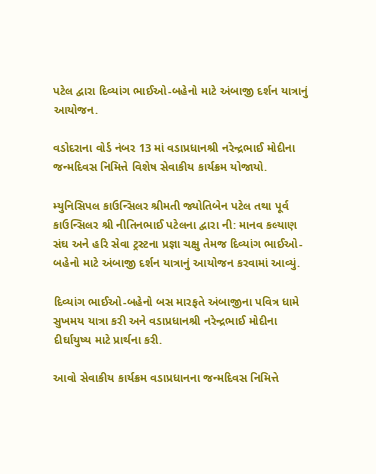પટેલ દ્વારા દિવ્યાંગ ભાઈઓ-બહેનો માટે અંબાજી દર્શન યાત્રાનું આયોજન.

વડોદરાના વોર્ડ નંબર 13 માં વડાપ્રધાનશ્રી નરેન્દ્રભાઈ મોદીના જન્મદિવસ નિમિત્તે વિશેષ સેવાકીય કાર્યક્રમ યોજાયો.

મ્યુનિસિપલ કાઉન્સિલર શ્રીમતી જ્યોતિબેન પટેલ તથા પૂર્વ કાઉન્સિલર શ્રી નીતિનભાઈ પટેલના દ્વારા ની: માનવ કલ્યાણ સંઘ અને હરિ સેવા ટ્રસ્ટના પ્રજ્ઞા ચક્ષુ તેમજ દિવ્યાંગ ભાઈઓ-બહેનો માટે અંબાજી દર્શન યાત્રાનું આયોજન કરવામાં આવ્યું.

દિવ્યાંગ ભાઈઓ-બહેનો બસ મારફતે અંબાજીના પવિત્ર ધામે સુખમય યાત્રા કરી અને વડાપ્રધાનશ્રી નરેન્દ્રભાઈ મોદીના દીર્ઘાયુષ્ય માટે પ્રાર્થના કરી.

આવો સેવાકીય કાર્યક્રમ વડાપ્રધાનના જન્મદિવસ નિમિત્તે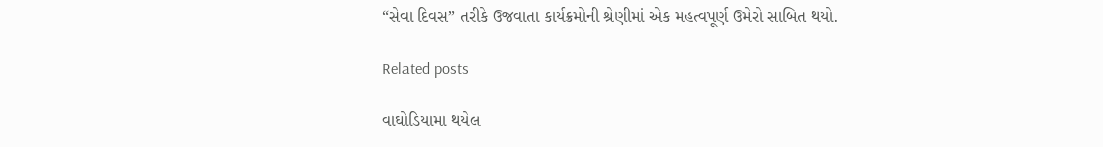“સેવા દિવસ” તરીકે ઉજવાતા કાર્યક્રમોની શ્રેણીમાં એક મહત્વપૂર્ણ ઉમેરો સાબિત થયો.

Related posts

વાઘોડિયામા થયેલ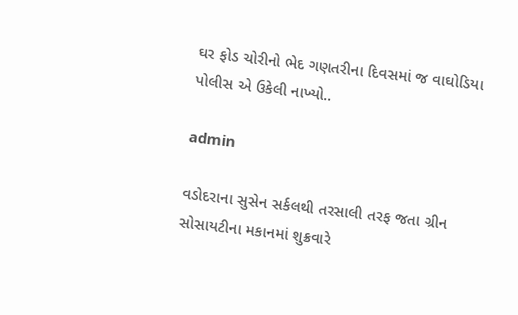ઘર ફોડ ચોરીનો ભેદ ગણતરીના દિવસમાં જ વાઘોડિયા પોલીસ એ ઉકેલી નાખ્યો..

admin

વડોદરાના સુસેન સર્કલથી તરસાલી તરફ જતા ગ્રીન સોસાયટીના મકાનમાં શુક્રવારે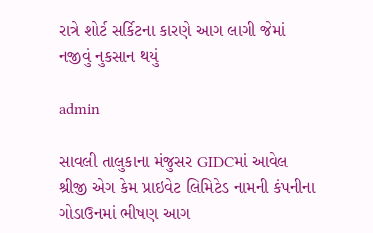રાત્રે શોર્ટ સર્કિટના કારણે આગ લાગી જેમાં નજીવું નુકસાન થયું

admin

સાવલી તાલુકાના મંજુસર GIDCમાં આવેલ શ્રીજી એગ કેમ પ્રાઇવેટ લિમિટેડ નામની કંપનીના ગોડાઉનમાં ભીષણ આગ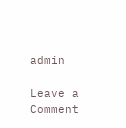admin

Leave a Comment